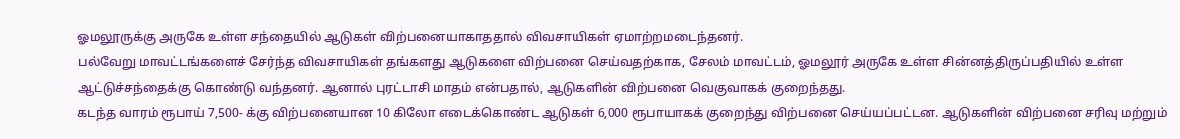ஓமலூருக்கு அருகே உள்ள சந்தையில் ஆடுகள் விற்பனையாகாததால் விவசாயிகள் ஏமாற்றமடைந்தனர்.
பல்வேறு மாவட்டங்களைச் சேர்ந்த விவசாயிகள் தங்களது ஆடுகளை விற்பனை செய்வதற்காக, சேலம் மாவட்டம், ஓமலூர் அருகே உள்ள சின்னத்திருப்பதியில் உள்ள ஆட்டுச்சந்தைக்கு கொண்டு வந்தனர். ஆனால் புரட்டாசி மாதம் என்பதால், ஆடுகளின் விற்பனை வெகுவாகக் குறைந்தது.
கடந்த வாரம் ரூபாய் 7,500- க்கு விற்பனையான 10 கிலோ எடைக்கொண்ட ஆடுகள் 6,000 ரூபாயாகக் குறைந்து விற்பனை செய்யப்பட்டன. ஆடுகளின் விற்பனை சரிவு மற்றும்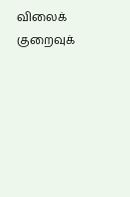விலைக் குறைவுக்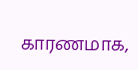காரணமாக,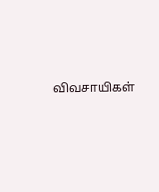விவசாயிகள்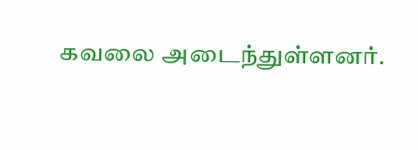கவலை அடைந்துள்ளனர்.